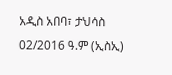አዲስ አበባ፣ ታህሳስ 02/2016 ዓ.ም (ኢስኢ)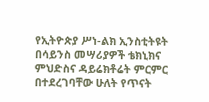የኢትዮጵያ ሥነ-ልክ ኢንስቲትዩት በሳይንስ መሣሪያዎች ቴክኒክና ምህድስና ዳይሬክቶሬት ምርምር በተደረገባቸው ሁለት የጥናት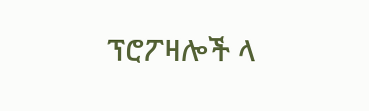ፕሮፖዛሎች ላ